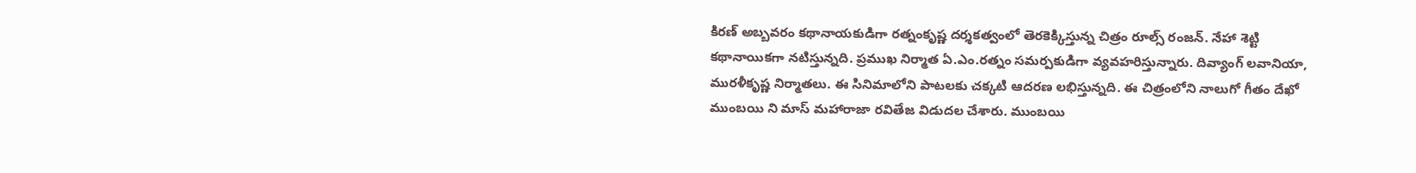కిరణ్ అబ్బవరం కథానాయకుడిగా రత్నంకృష్ణ దర్శకత్వంలో తెరకెక్కిస్తున్న చిత్రం రూల్స్ రంజన్. నేహా శెట్టి కథానాయికగా నటిస్తున్నది. ప్రముఖ నిర్మాత ఏ.ఎం.రత్నం సమర్పకుడిగా వ్యవహరిస్తున్నారు. దివ్యాంగ్ లవానియా, మురళీకృష్ణ నిర్మాతలు. ఈ సినిమాలోని పాటలకు చక్కటి ఆదరణ లభిస్తున్నది. ఈ చిత్రంలోని నాలుగో గీతం దేఖో ముంబయి ని మాస్ మహారాజా రవితేజ విడుదల చేశారు. ముంబయి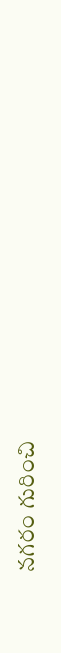నగరం గురించి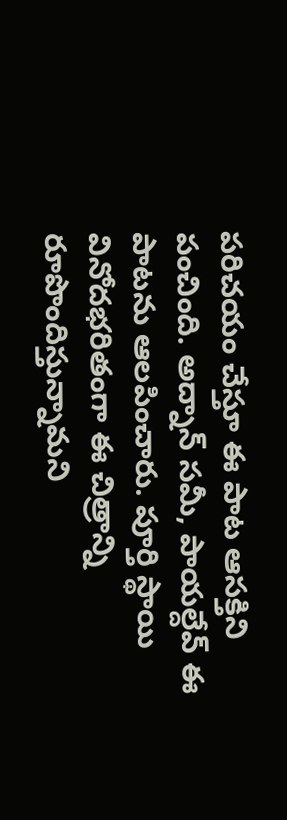పరిచయం చేస్తూ ఈ పాట ఆసక్తిని పంచింది. అద్నాన్ సమీ, పాయల్దేవ్ ఈ పాటను ఆలపించారు. పూర్తి స్థాయి వినోదభరితంగా ఈ చిత్రాన్ని రూపొందిస్తున్నామని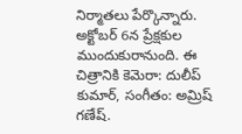నిర్మాతలు పేర్కొన్నారు. అక్టోబర్ 6న ప్రేక్షకుల ముందుకురానుంది. ఈ చిత్రానికి కెమెరా: దులీప్ కుమార్, సంగీతం: అమ్రిష్ గణేష్.